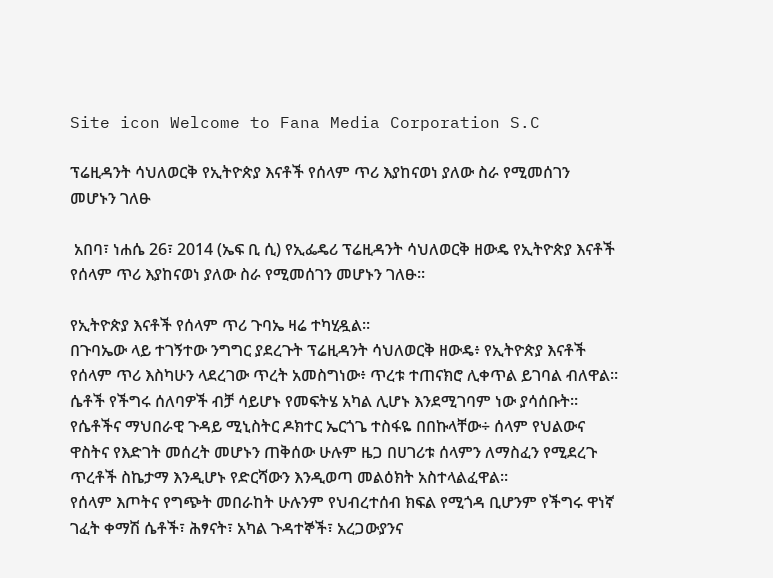Site icon Welcome to Fana Media Corporation S.C

ፕሬዚዳንት ሳህለወርቅ የኢትዮጵያ እናቶች የሰላም ጥሪ እያከናወነ ያለው ስራ የሚመሰገን መሆኑን ገለፁ

 አበባ፣ ነሐሴ 26፣ 2014 (ኤፍ ቢ ሲ) የኢፌዴሪ ፕሬዚዳንት ሳህለወርቅ ዘውዴ የኢትዮጵያ እናቶች የሰላም ጥሪ እያከናወነ ያለው ስራ የሚመሰገን መሆኑን ገለፁ።

የኢትዮጵያ እናቶች የሰላም ጥሪ ጉባኤ ዛሬ ተካሂዷል።
በጉባኤው ላይ ተገኝተው ንግግር ያደረጉት ፕሬዚዳንት ሳህለወርቅ ዘውዴ፥ የኢትዮጵያ እናቶች የሰላም ጥሪ እስካሁን ላደረገው ጥረት አመስግነው፥ ጥረቱ ተጠናክሮ ሊቀጥል ይገባል ብለዋል።
ሴቶች የችግሩ ሰለባዎች ብቻ ሳይሆኑ የመፍትሄ አካል ሊሆኑ እንደሚገባም ነው ያሳሰቡት።
የሴቶችና ማህበራዊ ጉዳይ ሚኒስትር ዶክተር ኤርጎጌ ተስፋዬ በበኩላቸው÷ ሰላም የህልውና ዋስትና የእድገት መሰረት መሆኑን ጠቅሰው ሁሉም ዜጋ በሀገሪቱ ሰላምን ለማስፈን የሚደረጉ ጥረቶች ስኬታማ እንዲሆኑ የድርሻውን እንዲወጣ መልዕክት አስተላልፈዋል፡፡
የሰላም እጦትና የግጭት መበራከት ሁሉንም የህብረተሰብ ክፍል የሚጎዳ ቢሆንም የችግሩ ዋነኛ ገፈት ቀማሽ ሴቶች፣ ሕፃናት፣ አካል ጉዳተኞች፣ አረጋውያንና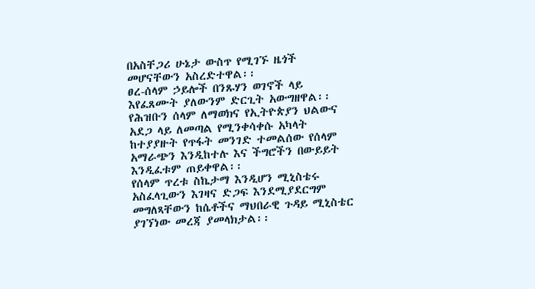በአስቸጋሪ ሁኔታ ውስጥ የሚገኙ ዜጎች መሆናቸውን አስረድተዋል፡፡
ፀረ-ሰላም ኃይሎች በንጹሃን ወገኖች ላይ እየፈጸሙት ያለውንም ድርጊት አውግዘዋል፡፡
የሕዝቡን ሰላም ለማወክና የኢትዮጵያን ህልውና አደጋ ላይ ለመጣል የሚንቀሳቀሱ አካላት ከተያያዙት የጥፋት መንገድ ተመልሰው የሰላም አማራጭን እንዲከተሉ እና ችግሮችን በውይይት እንዲፈቱም ጠይቀዋል፡፡
የሰላም ጥረቱ ስኬታማ እንዲሆን ሚኒስቴሩ አስፈላጊውን እገዛና ድጋፍ እንደሚያደርግም መግለጻቸውን ከሴቶችና ማህበራዊ ጉዳይ ሚኒስቴር ያገኘነው መረጃ ያመላክታል፡፡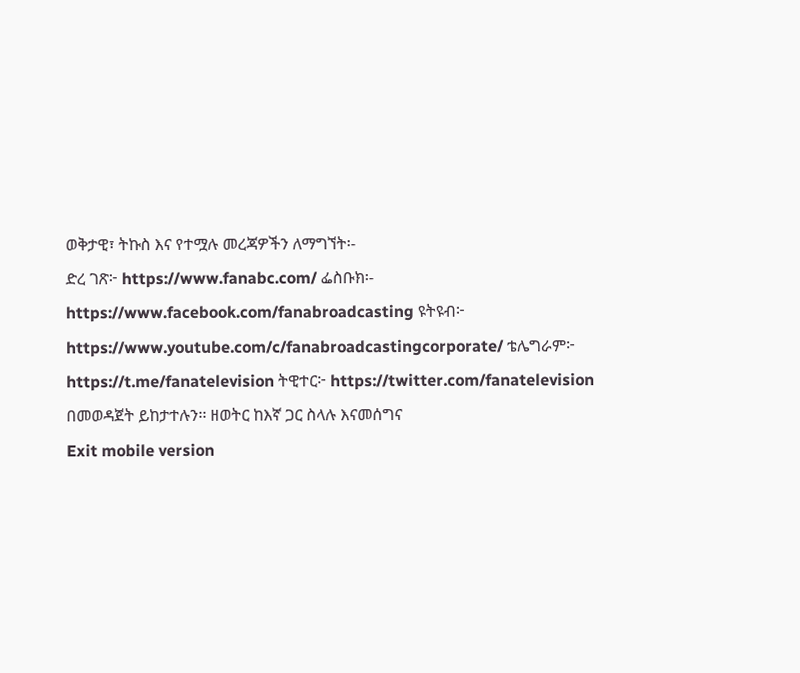ወቅታዊ፣ ትኩስ እና የተሟሉ መረጃዎችን ለማግኘት፡-
ድረ ገጽ፦ https://www.fanabc.com/ ፌስቡክ፡- https://www.facebook.com/fanabroadcasting ዩትዩብ፦ https://www.youtube.com/c/fanabroadcastingcorporate/ ቴሌግራም፦ https://t.me/fanatelevision ትዊተር፦ https://twitter.com/fanatelevision በመወዳጀት ይከታተሉን፡፡ ዘወትር ከእኛ ጋር ስላሉ እናመሰግና
Exit mobile version